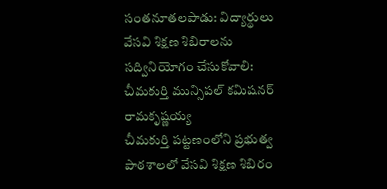సంతనూతలపాడు: విద్యార్థులు వేసవి శిక్షణ శిబిరాలను సద్వినియోగం చేసుకోవాలి: చీమకుర్తి మున్సిపల్ కమిషనర్ రామకృష్ణయ్య
చీమకుర్తి పట్టణంలోని ప్రభుత్వ పాఠశాలలో వేసవి శిక్షణ శిబిరం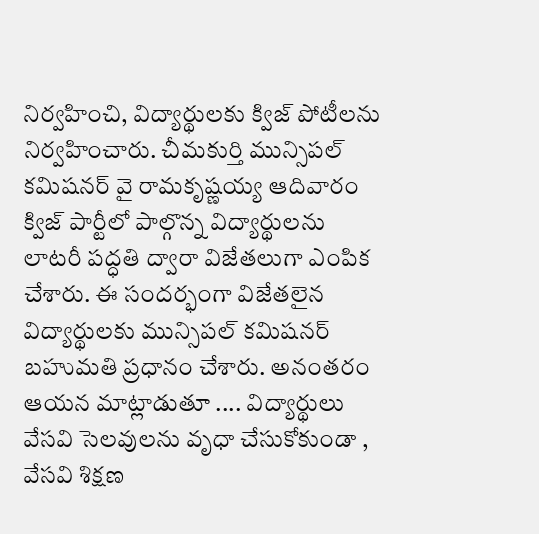నిర్వహించి, విద్యార్థులకు క్విజ్ పోటీలను నిర్వహించారు. చీమకుర్తి మున్సిపల్ కమిషనర్ వై రామకృష్ణయ్య ఆదివారం క్విజ్ పార్టీలో పాల్గొన్న విద్యార్థులను లాటరీ పద్ధతి ద్వారా విజేతలుగా ఎంపిక చేశారు. ఈ సందర్భంగా విజేతలైన విద్యార్థులకు మున్సిపల్ కమిషనర్ బహుమతి ప్రధానం చేశారు. అనంతరం ఆయన మాట్లాడుతూ .... విద్యార్థులు వేసవి సెలవులను వృధా చేసుకోకుండా , వేసవి శిక్షణ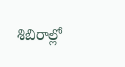శిబిరాల్లో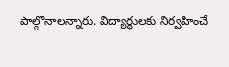పాల్గొనాలన్నారు. విద్యార్థులకు నిర్వహించే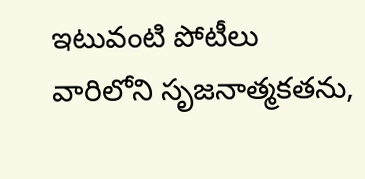ఇటువంటి పోటీలు వారిలోని సృజనాత్మకతను,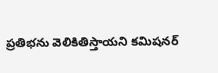ప్రతిభను వెలికితిస్తాయని కమిషనర్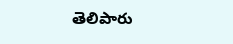తెలిపారు